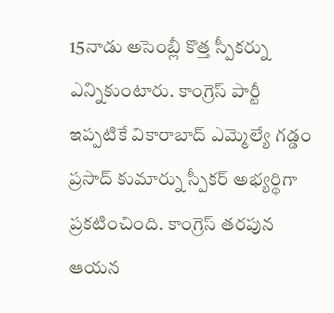15నాడు అసెంబ్లీ కొత్త స్పీకర్ను ఎన్నికుంటారు. కాంగ్రెస్ పార్టీ ఇప్పటికే వికారాబాద్ ఎమ్మెల్యే గడ్డం ప్రసాద్ కుమార్ను స్పీకర్ అభ్యర్థిగా ప్రకటించింది. కాంగ్రెస్ తరపున ఆయన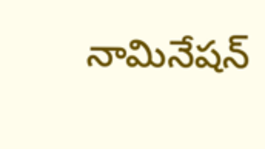నామినేషన్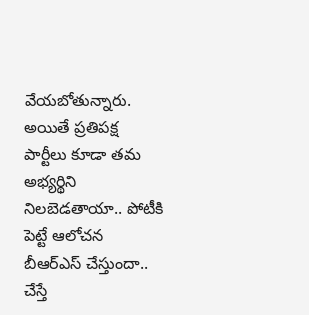వేయబోతున్నారు. అయితే ప్రతిపక్ష పార్టీలు కూడా తమ అభ్యర్థిని నిలబెడతాయా.. పోటీకి పెట్టే ఆలోచన బీఆర్ఎస్ చేస్తుందా.. చేస్తే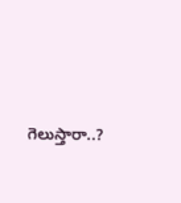గెలుస్తారా..?